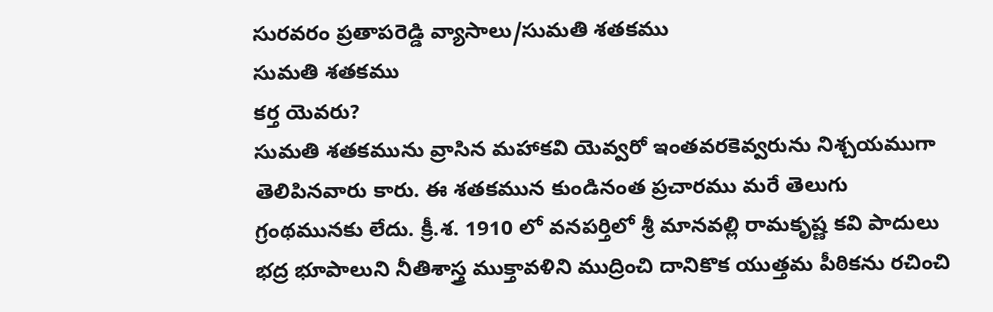సురవరం ప్రతాపరెడ్డి వ్యాసాలు/సుమతి శతకము
సుమతి శతకము
కర్త యెవరు?
సుమతి శతకమును వ్రాసిన మహాకవి యెవ్వరో ఇంతవరకెవ్వరును నిశ్చయముగా తెలిపినవారు కారు. ఈ శతకమున కుండినంత ప్రచారము మరే తెలుగు గ్రంథమునకు లేదు. క్రీ.శ. 1910 లో వనపర్తిలో శ్రీ మానవల్లి రామకృష్ణ కవి పాదులు భద్ర భూపాలుని నీతిశాస్త్ర ముక్తావళిని ముద్రించి దానికొక యుత్తమ పీఠికను రచించి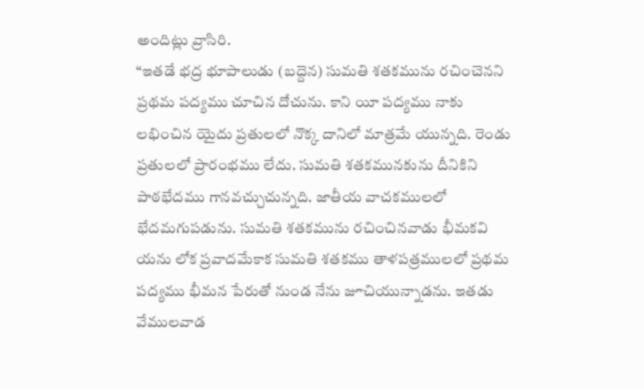అందిట్లు వ్రాసిరి.
“ఇతడే భద్ర భూపాలుడు (బద్దెన) సుమతి శతకమును రచించెనని ప్రథమ పద్యము చూచిన దోచును. కాని యీ పద్యము నాకు లభించిన యైదు ప్రతులలో నొక్క దానిలో మాత్రమే యున్నది. రెండు ప్రతులలో ప్రారంభము లేదు. సుమతి శతకమునకును దీనికిని పాఠభేదము గానవచ్చుచున్నది. జాతీయ వాచకములలో భేదమగుపడును. సుమతి శతకమును రచించినవాడు భీమకవి యను లోక ప్రవాదమేకాక సుమతి శతకము తాళపత్రములలో ప్రథమ పద్యము భీమన పేరుతో నుండ నేను జూచియున్నాడను. ఇతడు వేములవాడ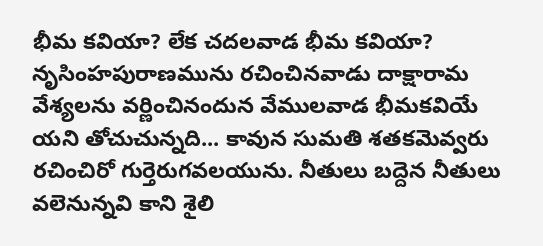భీమ కవియా? లేక చదలవాడ భీమ కవియా? నృసింహపురాణమును రచించినవాడు దాక్షారామ వేశ్యలను వర్ణించినందున వేములవాడ భీమకవియే యని తోచుచున్నది... కావున సుమతి శతకమెవ్వరు రచించిరో గుర్తెరుగవలయును. నీతులు బద్దెన నీతులు వలెనున్నవి కాని శైలి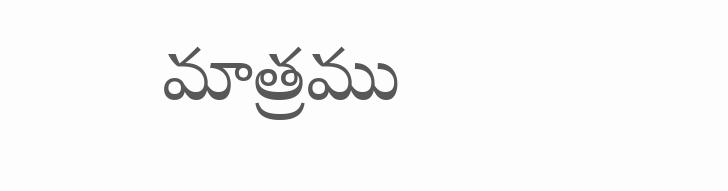మాత్రము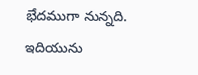భేదముగా నున్నది. ఇదియును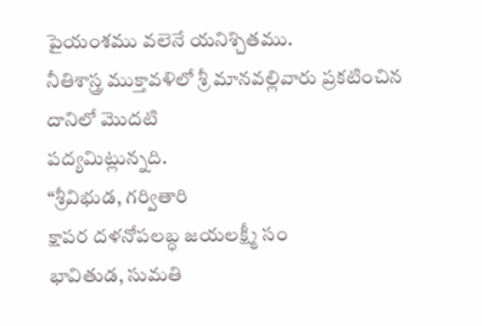పైయంశము వలెనే యనిశ్చితము.
నీతిశాస్త్ర ముక్తావళిలో శ్రీ మానవల్లివారు ప్రకటించిన దానిలో మొదటి
పద్యమిట్లున్నది.
“శ్రీవిభుడ, గర్వితారి
క్షాపర దళనోపలబ్ధ జయలక్ష్మీ సం
భావితుడ, సుమతి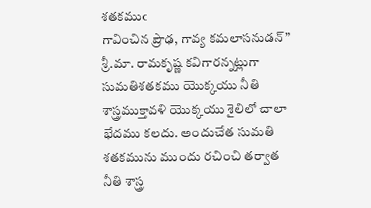శతకముఁ
గావించిన ప్రౌఢ, గావ్య కమలాసనుడన్”
శ్రీ.మా. రామకృష్ణ కవిగారన్నట్లుగా సుమతిశతకము యొక్కయు నీతి
శాస్త్రముక్తావళి యొక్కయు శైలిలో చాలా భేదము కలదు. అందుచేత సుమతి
శతకమును ముందు రచించి తర్వాత నీతి శాస్త్ర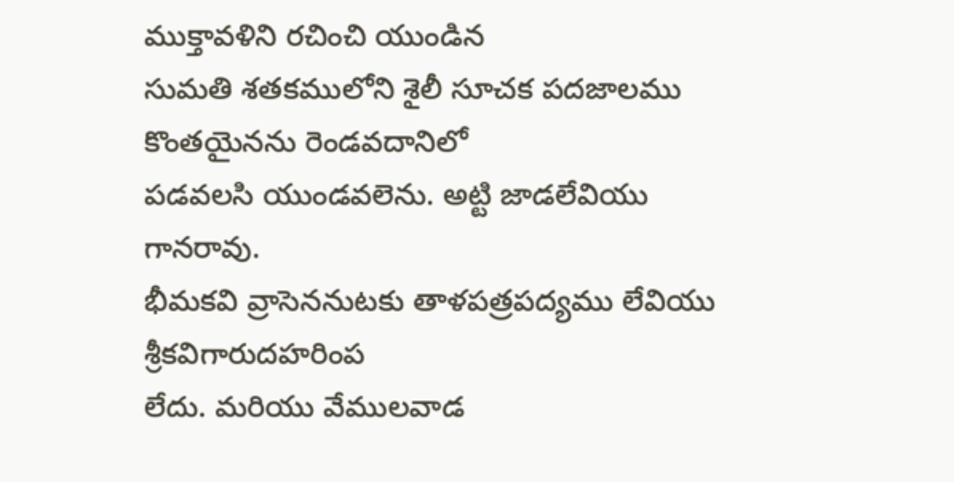ముక్తావళిని రచించి యుండిన
సుమతి శతకములోని శైలీ సూచక పదజాలము కొంతయైనను రెండవదానిలో
పడవలసి యుండవలెను. అట్టి జాడలేవియు గానరావు.
భీమకవి వ్రాసెననుటకు తాళపత్రపద్యము లేవియు శ్రీకవిగారుదహరింప
లేదు. మరియు వేములవాడ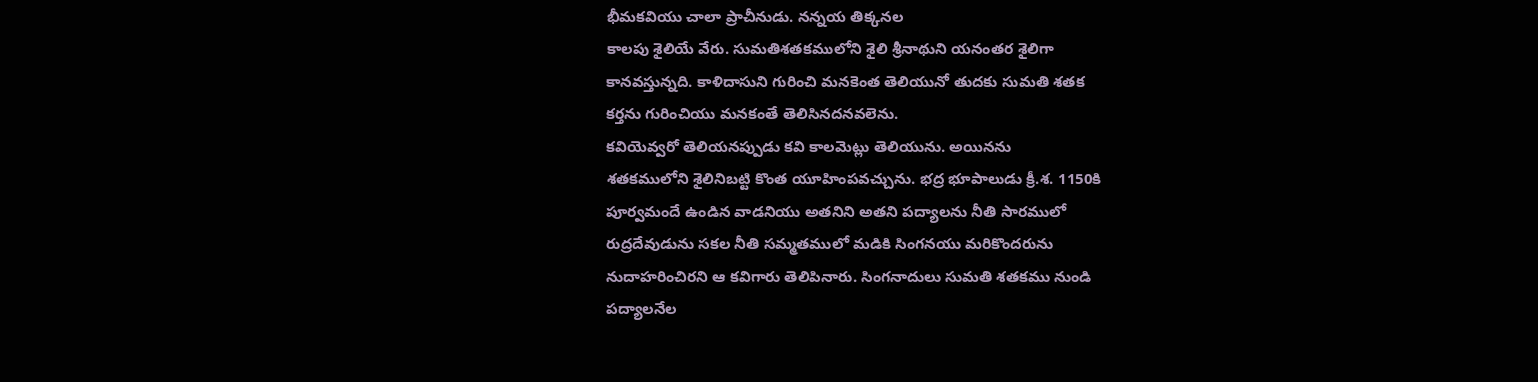భీమకవియు చాలా ప్రాచీనుడు. నన్నయ తిక్కనల
కాలపు శైలియే వేరు. సుమతిశతకములోని శైలి శ్రీనాథుని యనంతర శైలిగా
కానవస్తున్నది. కాళిదాసుని గురించి మనకెంత తెలియునో తుదకు సుమతి శతక
కర్తను గురించియు మనకంతే తెలిసినదనవలెను.
కవియెవ్వరో తెలియనప్పుడు కవి కాలమెట్లు తెలియును. అయినను
శతకములోని శైలినిబట్టి కొంత యూహింపవచ్చును. భద్ర భూపాలుడు క్రీ.శ. 1150కి
పూర్వమందే ఉండిన వాడనియు అతనిని అతని పద్యాలను నీతి సారములో
రుద్రదేవుడును సకల నీతి సమ్మతములో మడికి సింగనయు మరికొందరును
నుదాహరించిరని ఆ కవిగారు తెలిపినారు. సింగనాదులు సుమతి శతకము నుండి
పద్యాలనేల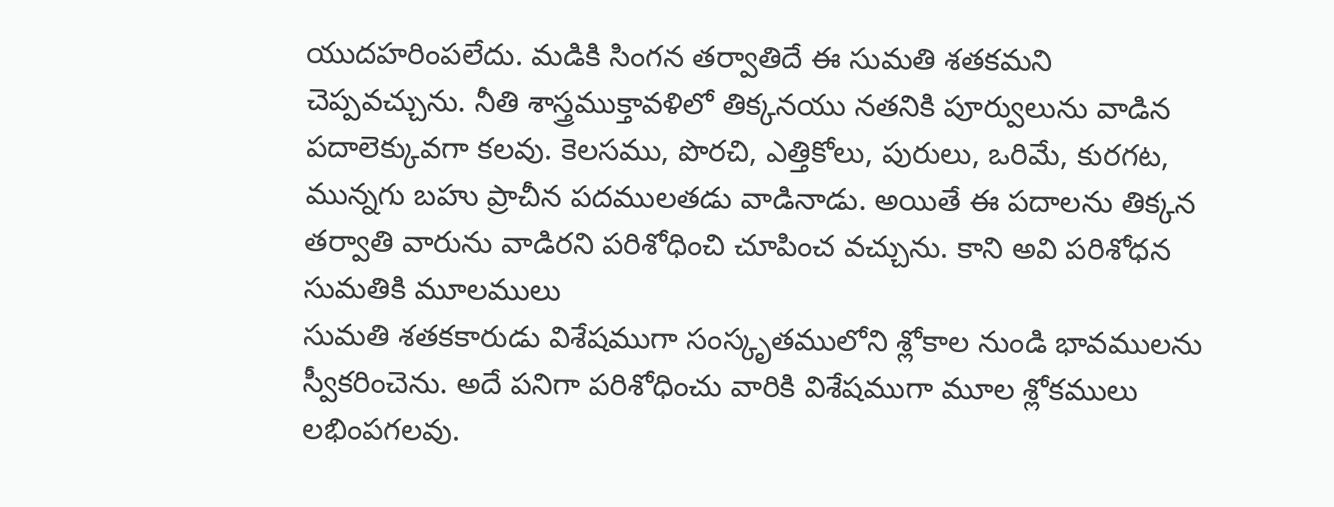యుదహరింపలేదు. మడికి సింగన తర్వాతిదే ఈ సుమతి శతకమని
చెప్పవచ్చును. నీతి శాస్త్రముక్తావళిలో తిక్కనయు నతనికి పూర్వులును వాడిన
పదాలెక్కువగా కలవు. కెలసము, పొరచి, ఎత్తికోలు, పురులు, ఒరిమే, కురగట,
మున్నగు బహు ప్రాచీన పదములతడు వాడినాడు. అయితే ఈ పదాలను తిక్కన
తర్వాతి వారును వాడిరని పరిశోధించి చూపించ వచ్చును. కాని అవి పరిశోధన
సుమతికి మూలములు
సుమతి శతకకారుడు విశేషముగా సంస్కృతములోని శ్లోకాల నుండి భావములను స్వీకరించెను. అదే పనిగా పరిశోధించు వారికి విశేషముగా మూల శ్లోకములు లభింపగలవు.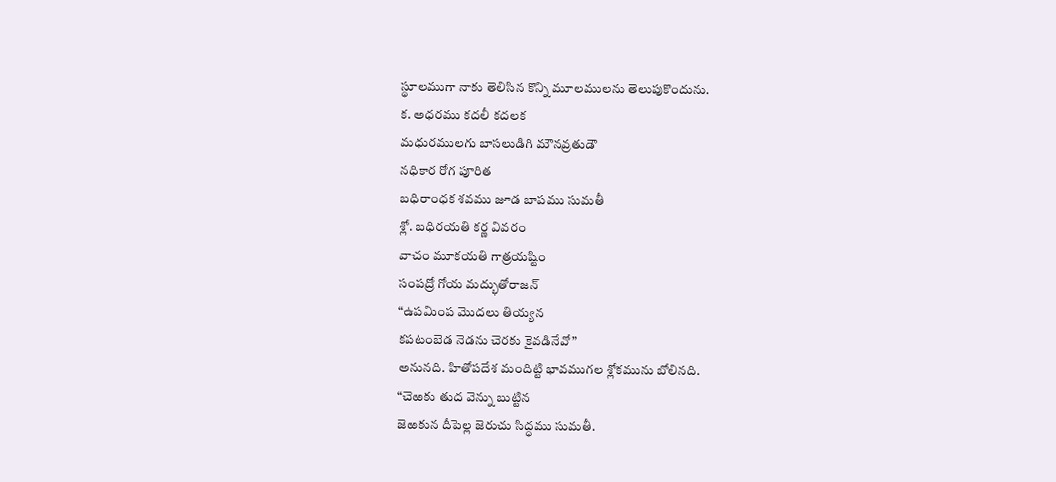స్థూలముగా నాకు తెలిసిన కొన్ని మూలములను తెలుపుకొందును.
క. అధరము కదలీ కదలక
మధురములగు బాసలుడిగి మౌనవ్రతుడౌ
నధికార రోగ పూరిత
బధిరాంధక శవము జూడ బాపము సుమతీ
శ్లో. బధిరయతి కర్ణ వివరం
వాచం మూకయతి గాత్రయష్టిం
సంపద్రో గోయ మద్భుతోరాజన్
“ఉపమింప మొదలు తియ్యన
కపటంబెడ నెడను చెరకు కైవడినేవో”
అనునది. హితోపదేశ మందిట్టి భావముగల శ్లోకమును బోలినది.
“చెఱకు తుద వెన్ను బుట్టిన
జెఱకున దీపెల్ల జెరుచు సిద్ధము సుమతీ.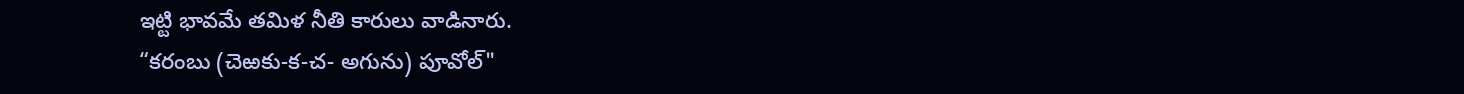ఇట్టి భావమే తమిళ నీతి కారులు వాడినారు.
“కరంబు (చెఱకు-క-చ- అగును) పూవోల్"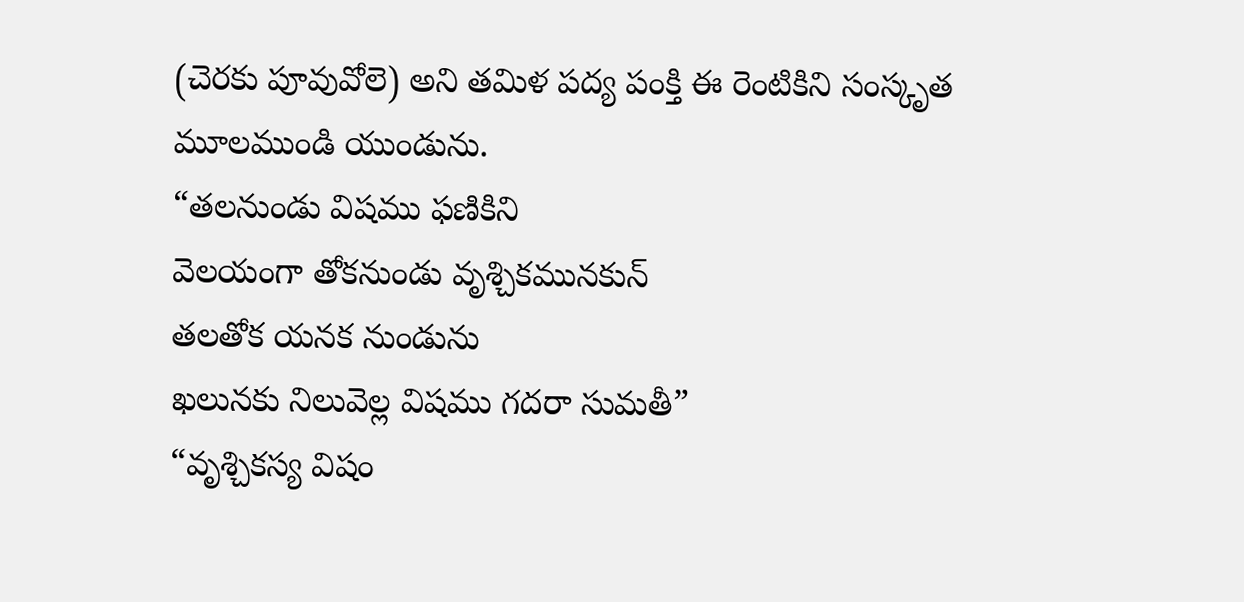(చెరకు పూవువోలె) అని తమిళ పద్య పంక్తి ఈ రెంటికిని సంస్కృత
మూలముండి యుండును.
“తలనుండు విషము ఫణికిని
వెలయంగా తోకనుండు వృశ్చికమునకున్
తలతోక యనక నుండును
ఖలునకు నిలువెల్ల విషము గదరా సుమతీ”
“వృశ్చికస్య విషం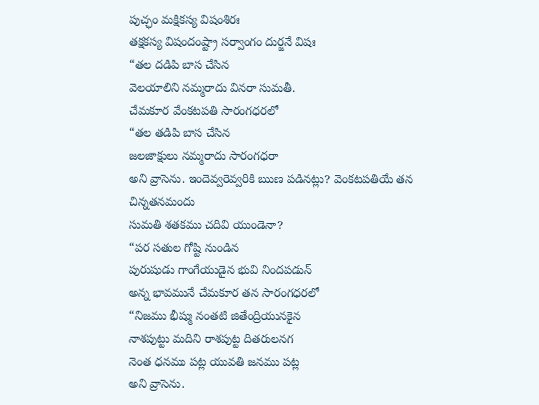పుచ్ఛం మక్షికస్య విషంశిరః
తక్షకస్య విషందంష్ట్రా సర్వాంగం దుర్జనే విషః
“తల దడిపి బాస చేసిన
వెలయాలిని నమ్మరాదు వినరా సుమతీ.
చేమకూర వేంకటపతి సారంగధరలో
“తల తడిపి బాస చేసిన
జలజాక్షులు నమ్మరాదు సారంగధరా
అని వ్రాసెను. ఇందెవ్వరెవ్వరికి ఋణ పడినట్లు? వెంకటపతియే తన చిన్నతనమందు
సుమతి శతకము చదివి యుండెనా?
“పర సతుల గోష్టి నుండిన
పురుషుడు గాంగేయుడైన భువి నిందపడున్
అన్న భావమునే చేమకూర తన సారంగధరలో
“నిజము భీష్ము నంతటి జితేంద్రియునకైన
నాశపుట్టు మదిని రాశపుట్ట దితరులనగ
నెంత ధనము పట్ల యువతి జనము పట్ల
అని వ్రాసెను.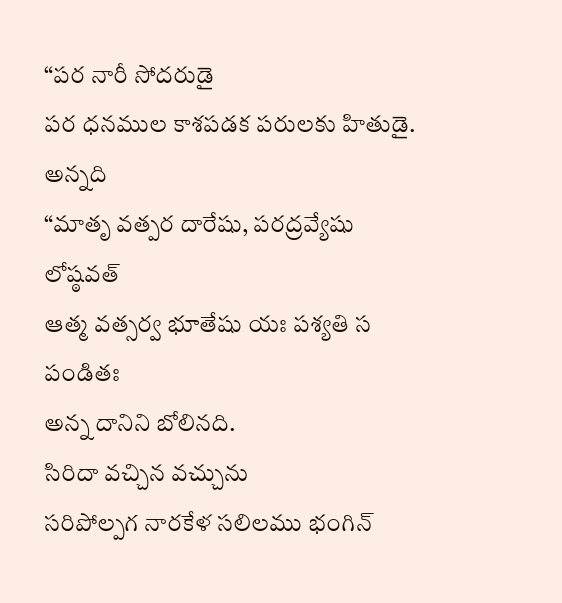“పర నారీ సోదరుడై
పర ధనముల కాశపడక పరులకు హితుడై.
అన్నది
“మాతృ వత్పర దారేషు, పరద్రవ్యేషు లోష్ఠవత్
ఆత్మ వత్సర్వ భూతేషు యః పశ్యతి స పండితః
అన్న దానిని బోలినది.
సిరిదా వచ్చిన వచ్చును
సరిపోల్పగ నారకేళ సలిలము భంగిన్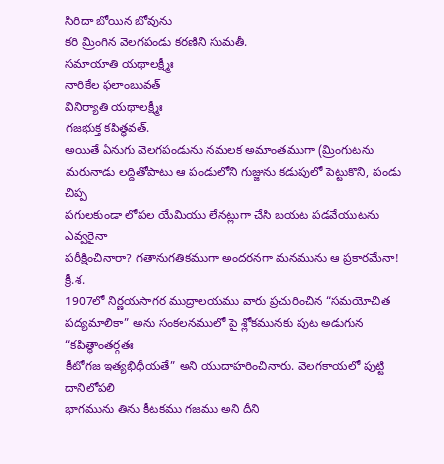సిరిదా బోయిన బోవును
కరి మ్రింగిన వెలగపండు కరణిని సుమతీ.
సమాయాతి యథాలక్ష్మీః
నారికేల ఫలాంబువత్
వినిర్యాతి యథాలక్ష్మీః
గజభుక్త కపిత్థవత్.
అయితే ఏనుగు వెలగపండును నమలక అమాంతముగా (మ్రింగుటను
మరునాడు లద్దితోపాటు ఆ పండులోని గుజ్జును కడుపులో పెట్టుకొని, పండు చిప్ప
పగులకుండా లోపల యేమియు లేనట్లుగా చేసి బయట పడవేయుటను ఎవ్వరైనా
పరీక్షించినారా? గతానుగతికముగా అందరనగా మనమును ఆ ప్రకారమేనా! క్రీ.శ.
1907లో నిర్ణయసాగర ముద్రాలయము వారు ప్రచురించిన “సమయోచిత
పద్యమాలికా” అను సంకలనములో పై శ్లోకమునకు పుట అడుగున “కపిత్థాంతర్గతః
కీటోగజ ఇత్యభిధీయతే” అని యుదాహరించినారు. వెలగకాయలో పుట్టి దానిలోపలి
భాగమును తిను కీటకము గజము అని దీని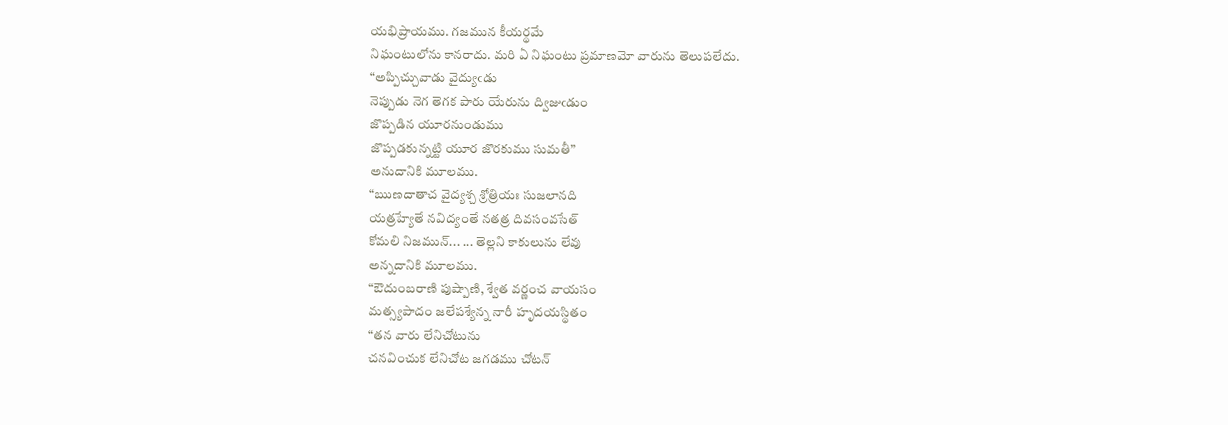యభిప్రాయము. గజమున కీయర్థమే
నిఘంటులోను కానరాదు. మరి ఏ నిఘంటు ప్రమాణమో వారును తెలుపలేదు.
“అప్పిచ్చువాడు వైద్యుఁడు
నెప్పుడు నెగ తెగక పారు యేరును ద్విజుఁడుం
జొప్పడిన యూరనుండుము
జొప్పడకున్నట్టి యూర జొరకుము సుమతీ”
అనుదానికి మూలము.
“ఋణదాతాచ వైద్యశ్చ శ్రోత్రియః సుజలానది
యత్రహ్యేతే నవిద్యంతే నతత్ర దివసంవసేత్
కోమలి నిజమున్... ... తెల్లని కాకులును లేవు
అన్నదానికి మూలము.
“ఔదుంబరాణి పుష్పాణి, శ్వేత వర్ణంచ వాయసం
మత్స్యపాదం జలేపశ్యేన్న నారీ హృదయస్థితం
“తన వారు లేనిచోటును
చనవించుక లేనిచోట జగడము చోటన్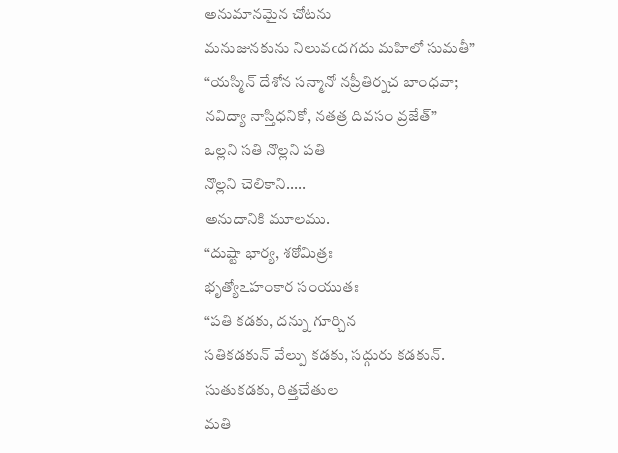అనుమానమైన చోటను
మనుజునకును నిలువఁదగదు మహిలో సుమతీ”
“యస్మిన్ దేశోన సన్మానో నప్రీతిర్నచ బాంధవా;
నవిద్యా నాస్తిధనికో, నతత్ర దివసం వ్రజేత్”
ఒల్లని సతి నొల్లని పతి
నొల్లని చెలికాని.....
అనుదానికి మూలము.
“దుష్టా భార్య, శఠోమిత్రః
భృత్యో౽హంకార సంయుతః
“పతి కడకు, దన్ను గూర్చిన
సతికడకున్ వేల్పు కడకు, సద్గురు కడకున్.
సుతుకడకు, రిత్తచేతుల
మతి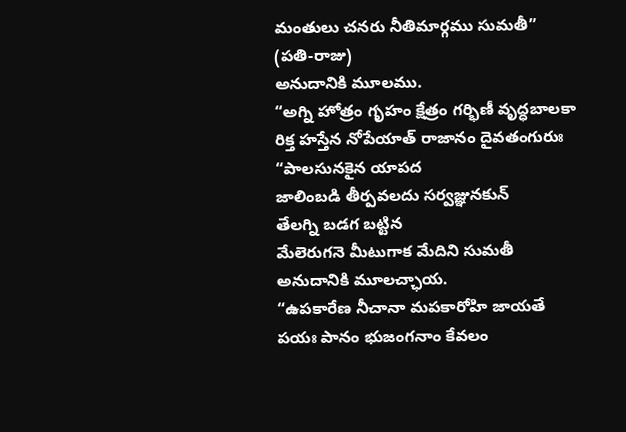మంతులు చనరు నీతిమార్గము సుమతీ”
(పతి-రాజు)
అనుదానికి మూలము.
“అగ్ని హోత్రం గృహం క్షేత్రం గర్భిణీ వృద్ధబాలకా
రిక్త హస్తేన నోపేయాత్ రాజానం దైవతంగురుః
“పాలసునకైన యాపద
జాలింబడి తీర్పవలదు సర్వజ్ఞునకున్
తేలగ్ని బడగ బట్టిన
మేలెరుగనె మీటుగాక మేదిని సుమతీ
అనుదానికి మూలచ్ఛాయ.
“ఉపకారేణ నీచానా మపకారోహి జాయతే
పయః పానం భుజంగనాం కేవలం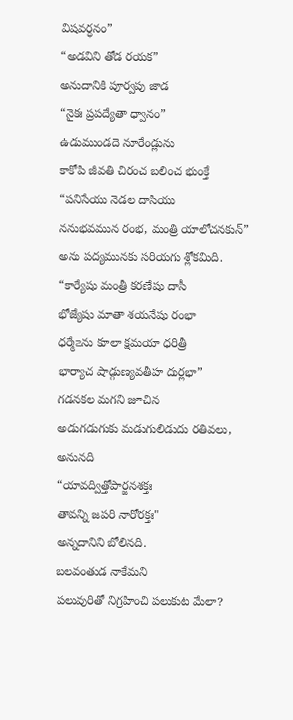విషవర్ధనం”
“అడవిని తోడ రయక”
అనుదానికి పూర్వపు జాడ
“నైకః ప్రపద్యేతా ధ్వానం”
ఉడుముండదె నూరేండ్లును
కాకోపి జీవతి చిరంచ బలించ భుంక్తే
“పనిసేయు నెడల దాసియు
ననుభవమున రంభ, మంత్రి యాలోచనకున్”
అను పద్యమునకు సరియగు శ్లోకమిది.
“కార్యేషు మంత్రీ కరణేషు దాసీ
భోజ్యేషు మాతా శయనేషు రంభా
ధర్మే౽ను కూలా క్షమయా ధరిత్రీ
భార్యాచ షాడ్గుణ్యవతీహ దుర్లభా”
గడనకల మగని జూచిన
అడుగడుగుకు మడుగులిడుదు రతివలు,
అనునది
“యావద్విత్తోపార్జనశక్తః
తావన్ని జపరి నారోరక్తః"
అన్నదానిని బోలినది.
బలవంతుడ నాకేమని
పలువురితో నిగ్రహించి పలుకుట మేలా?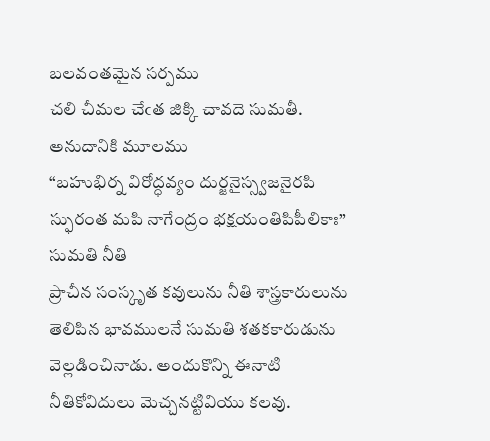బలవంతమైన సర్పము
చలి చీమల చేఁత జిక్కి చావదె సుమతీ.
అనుదానికి మూలము
“బహుభిర్న విరోద్ధవ్యం దుర్జనైస్స్వజనైరపి
స్ఫురంత మపి నాగేంద్రం భక్షయంతిపిపీలికాః”
సుమతి నీతి
ప్రాచీన సంస్కృత కవులును నీతి శాస్త్రకారులును తెలిపిన భావములనే సుమతి శతకకారుడును వెల్లడించినాడు. అందుకొన్ని ఈనాటి నీతికోవిదులు మెచ్చనట్టివియు కలవు.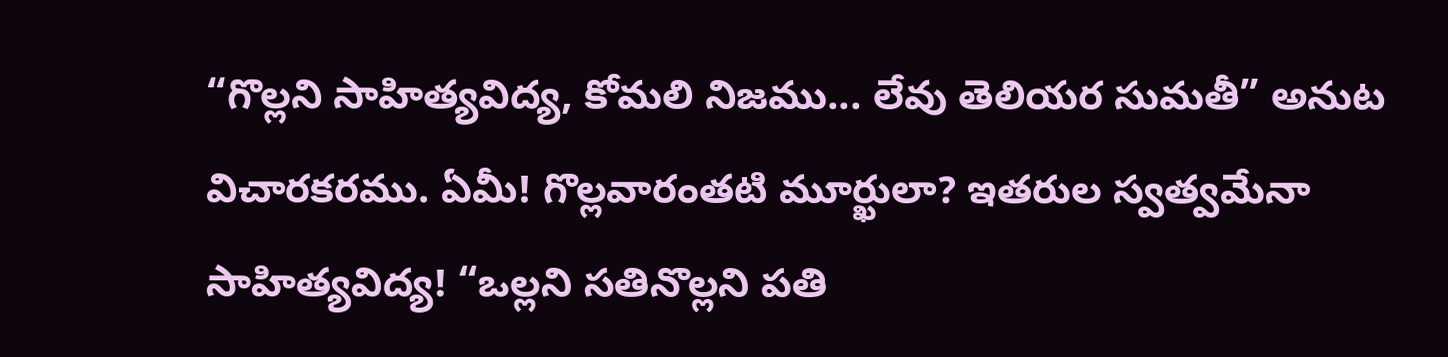“గొల్లని సాహిత్యవిద్య, కోమలి నిజము... లేవు తెలియర సుమతీ” అనుట విచారకరము. ఏమీ! గొల్లవారంతటి మూర్ఖులా? ఇతరుల స్వత్వమేనా సాహిత్యవిద్య! “ఒల్లని సతినొల్లని పతి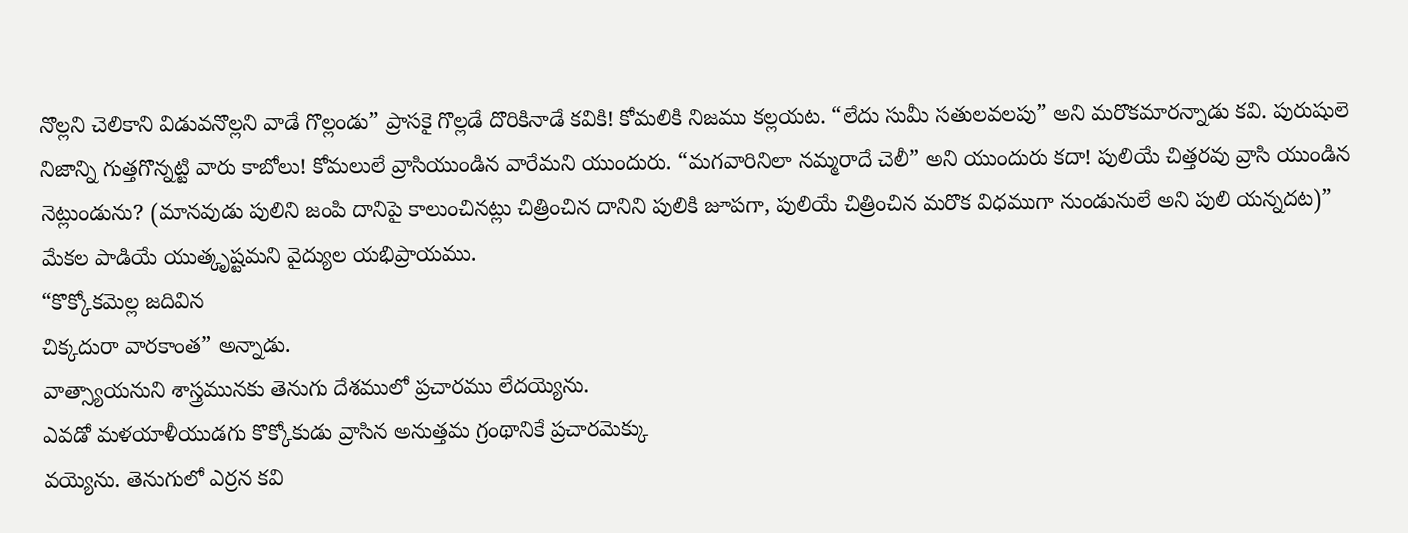నొల్లని చెలికాని విడువనొల్లని వాడే గొల్లండు” ప్రాసకై గొల్లడే దొరికినాడే కవికి! కోమలికి నిజము కల్లయట. “లేదు సుమీ సతులవలపు” అని మరొకమారన్నాడు కవి. పురుషులె నిజాన్ని గుత్తగొన్నట్టి వారు కాబోలు! కోమలులే వ్రాసియుండిన వారేమని యుందురు. “మగవారినిలా నమ్మరాదే చెలీ” అని యుందురు కదా! పులియే చిత్తరవు వ్రాసి యుండిన నెట్లుండును? (మానవుడు పులిని జంపి దానిపై కాలుంచినట్లు చిత్రించిన దానిని పులికి జూపగా, పులియే చిత్రించిన మరొక విధముగా నుండునులే అని పులి యన్నదట)” మేకల పాడియే యుత్కృష్టమని వైద్యుల యభిప్రాయము.
“కొక్కోకమెల్ల జదివిన
చిక్కదురా వారకాంత” అన్నాడు.
వాత్స్యాయనుని శాస్త్రమునకు తెనుగు దేశములో ప్రచారము లేదయ్యెను.
ఎవడో మళయాళీయుడగు కొక్కోకుడు వ్రాసిన అనుత్తమ గ్రంథానికే ప్రచారమెక్కు
వయ్యెను. తెనుగులో ఎర్రన కవి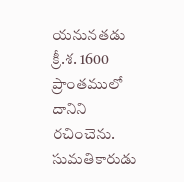యనునతడు క్రీ.శ. 1600 ప్రాంతములో దానిని
రచించెను. సుమతికారుడు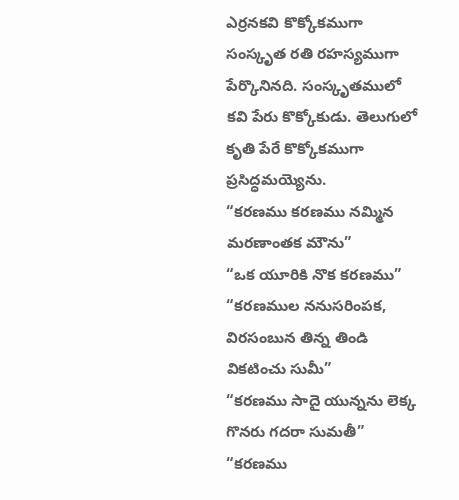ఎర్రనకవి కొక్కోకముగా సంస్కృత రతి రహస్యముగా
పేర్కొనినది. సంస్కృతములో కవి పేరు కొక్కోకుడు. తెలుగులో కృతి పేరే కొక్కోకముగా
ప్రసిద్ధమయ్యెను.
“కరణము కరణము నమ్మిన మరణాంతక మౌను”
“ఒక యూరికి నొక కరణము”
“కరణముల ననుసరింపక, విరసంబున తిన్న తిండి వికటించు సుమీ”
“కరణము సాదై యున్నను లెక్క గొనరు గదరా సుమతీ”
“కరణము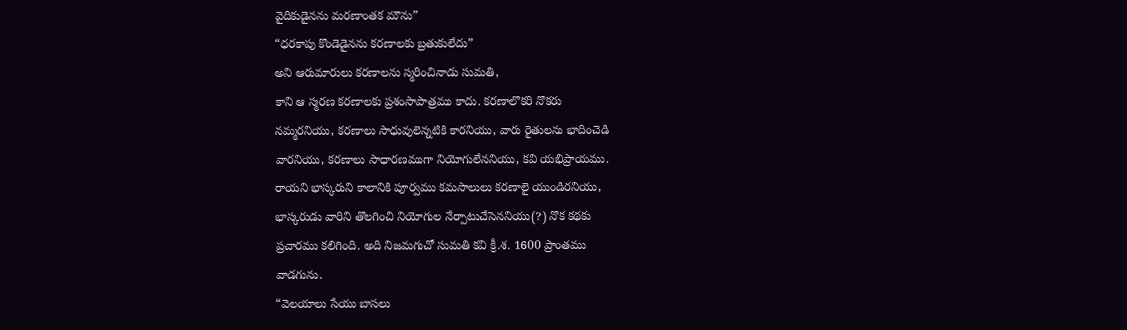వైదికుడైనను మరణాంతక మౌను”
“ధరకాపు కొండెడైనను కరణాలకు బ్రతుకులేదు”
అని ఆరుమారులు కరణాలను స్మరించినాడు సుమతి,
కాని ఆ స్మరణ కరణాలకు ప్రశంసాపాత్రము కాదు. కరణాలొకరి నొకరు
నమ్మరనియు, కరణాలు సాధువులెన్నటికి కారనియు, వారు రైతులను భాదించెడి
వారనియు, కరణాలు సాధారణముగా నియోగులేననియు, కవి యభిప్రాయము.
రాయని భాస్కరుని కాలానికి పూర్వము కమసాలులు కరణాలై యుండిరనియు,
భాస్కరుడు వారిని తొలగించి నియోగుల నేర్పాటుచేసెననియు(?) నొక కథకు
ప్రచారము కలిగింది. అది నిజమగుచో సుమతి కవి క్రీ.శ. 1600 ప్రాంతము
వాడగును.
“వెలయాలు సేయు బాసలు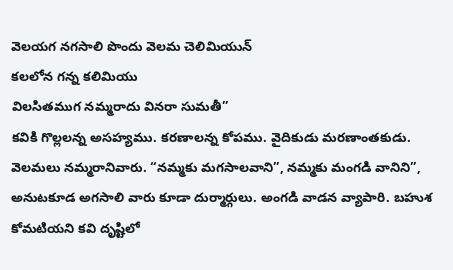వెలయగ నగసాలి పొందు వెలమ చెలిమియున్
కలలోన గన్న కలిమియు
విలసితముగ నమ్మరాదు వినరా సుమతీ”
కవికి గొల్లలన్న అసహ్యము. కరణాలన్న కోపము. వైదికుడు మరణాంతకుడు.
వెలమలు నమ్మరానివారు. “నమ్మకు మగసాలవాని”, నమ్మకు మంగడి వానిని”,
అనుటకూడ అగసాలి వారు కూడా దుర్మార్గులు. అంగడి వాడన వ్యాపారి. బహుశ
కోమటియని కవి దృష్టిలో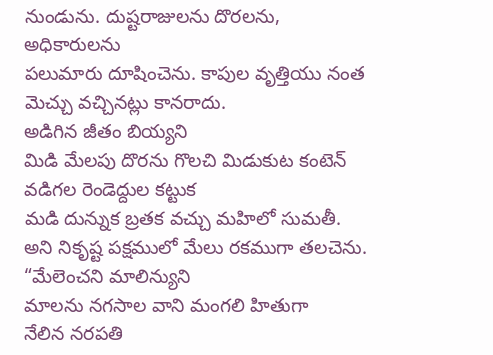నుండును. దుష్టరాజులను దొరలను, అధికారులను
పలుమారు దూషించెను. కాపుల వృత్తియు నంత మెచ్చు వచ్చినట్లు కానరాదు.
అడిగిన జీతం బియ్యని
మిడి మేలపు దొరను గొలచి మిడుకుట కంటెన్
వడిగల రెండెద్దుల కట్టుక
మడి దున్నుక బ్రతక వచ్చు మహిలో సుమతీ.
అని నికృష్ట పక్షములో మేలు రకముగా తలచెను.
“మేలెంచని మాలిన్యుని
మాలను నగసాల వాని మంగలి హితుగా
నేలిన నరపతి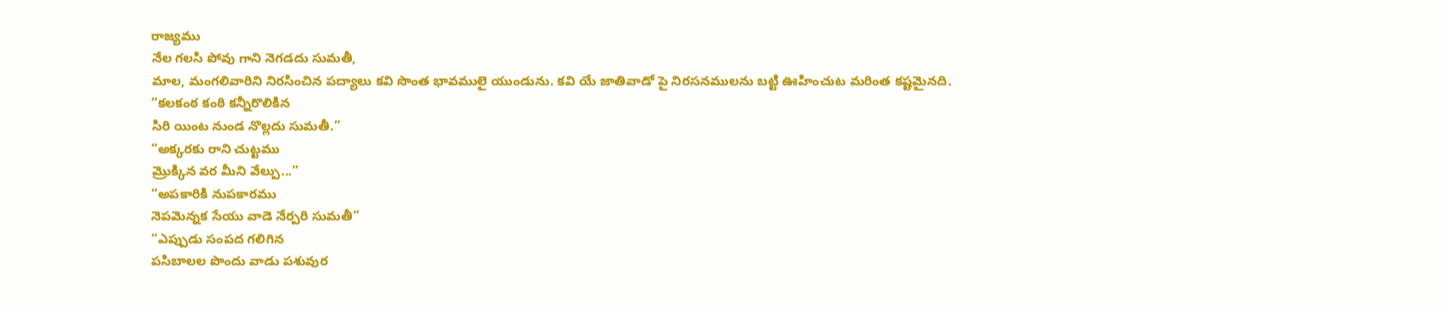రాజ్యము
నేల గలసి పోవు గాని నెగడదు సుమతీ,
మాల, మంగలివారిని నిరసించిన పద్యాలు కవి సొంత భావములై యుండును. కవి యే జాతివాడో పై నిరసనములను బట్టి ఊహించుట మరింత కష్టమైనది.
“కలకంఠ కంఠి కన్నీరొలికిన
సిరి యింట నుండ నొల్లదు సుమతీ.”
“అక్కరకు రాని చుట్టము
మ్రొక్కిన వర మీని వేల్పు...”
“అపకారికి నుపకారము
నెపమెన్నక సేయు వాడె నేర్పరి సుమతీ”
“ఎప్పుడు సంపద గలిగిన
పసిబాలల పొందు వాడు పశువుర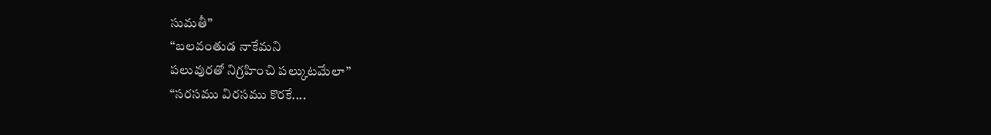సుమతీ”
“బలవంతుడ నాకేమని
పలువురతో నిగ్రహించి పల్కుటమేలా”
“సరసము విరసము కొరకే....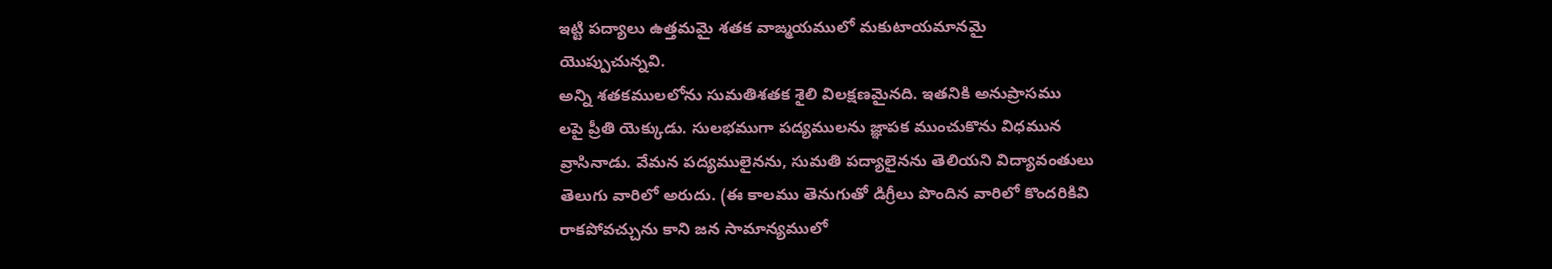ఇట్టి పద్యాలు ఉత్తమమై శతక వాఙ్మయములో మకుటాయమానమై
యొప్పుచున్నవి.
అన్ని శతకములలోను సుమతిశతక శైలి విలక్షణమైనది. ఇతనికి అనుప్రాసము
లపై ప్రీతి యెక్కుడు. సులభముగా పద్యములను జ్ఞాపక ముంచుకొను విధమున
వ్రాసినాడు. వేమన పద్యములైనను, సుమతి పద్యాలైనను తెలియని విద్యావంతులు
తెలుగు వారిలో అరుదు. (ఈ కాలము తెనుగుతో డిగ్రీలు పొందిన వారిలో కొందరికివి
రాకపోవచ్చును కాని జన సామాన్యములో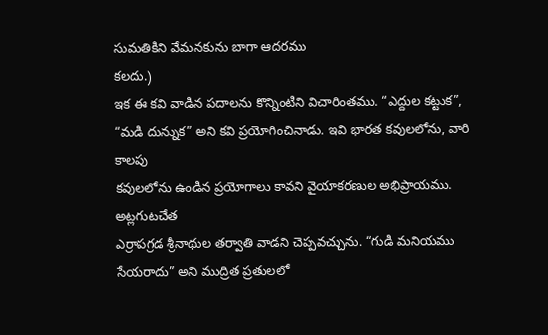సుమతికిని వేమనకును బాగా ఆదరము
కలదు.)
ఇక ఈ కవి వాడిన పదాలను కొన్నింటిని విచారింతము. “ఎద్దుల కట్టుక”,
“మడి దున్నుక” అని కవి ప్రయోగించినాడు. ఇవి భారత కవులలోను, వారి కాలపు
కవులలోను ఉండిన ప్రయోగాలు కావని వైయాకరణుల అభిప్రాయము. అట్లగుటచేత
ఎర్రాపగ్రడ శ్రీనాథుల తర్వాతి వాడని చెప్పవచ్చును. “గుడి మనియము సేయరాదు” అని ముద్రిత ప్రతులలో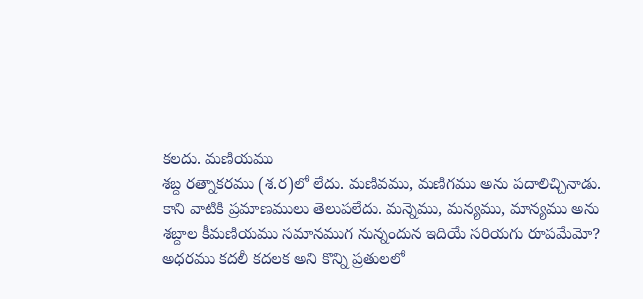కలదు. మణియము
శబ్ద రత్నాకరము (శ.ర)లో లేదు. మణివము, మణిగము అను పదాలిచ్చినాడు.
కాని వాటికి ప్రమాణములు తెలుపలేదు. మన్నెము, మన్యము, మాన్యము అను
శబ్దాల కీమణియము సమానముగ నున్నందున ఇదియే సరియగు రూపమేమో?
అధరము కదలీ కదలక అని కొన్ని ప్రతులలో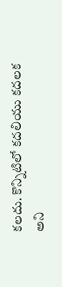కలదు. కొన్నిటిలో కదలియు కదలక
అని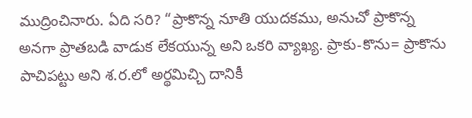ముద్రించినారు. ఏది సరి? “ప్రాకొన్న నూతి యుదకము, అనుచో ప్రాకొన్న
అనగా ప్రాతబడి వాడుక లేకయున్న అని ఒకరి వ్యాఖ్య. ప్రాకు-కొను= ప్రాకొను
పాచిపట్టు అని శ.ర.లో అర్థమిచ్చి దానికీ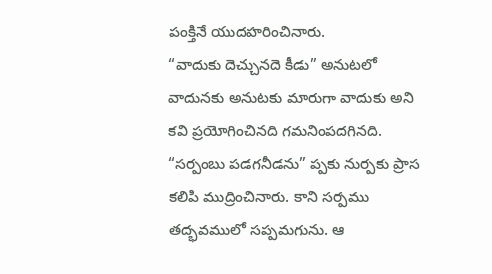పంక్తినే యుదహరించినారు.
“వాదుకు దెచ్చునదె కీడు” అనుటలో వాదునకు అనుటకు మారుగా వాదుకు అని కవి ప్రయోగించినది గమనింపదగినది. “సర్పంబు పడగనీడను” ప్పకు నుర్పకు ప్రాస కలిపి ముద్రించినారు. కాని సర్పము తద్భవములో సప్పమగును. ఆ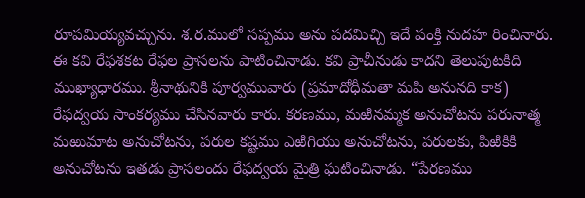రూపమియ్యవచ్చును. శ.ర.ములో సప్పము అను పదమిచ్చి ఇదే పంక్తి నుదహ రించినారు.
ఈ కవి రేఫశకట రేఫల ప్రాసలను పాటించినాడు. కవి ప్రాచీనుడు కాదని తెలుపుటకిది ముఖ్యాధారము. శ్రీనాథునికి పూర్వమువారు (ప్రమాదోధీమతా మపి అనునది కాక) రేఫద్వయ సాంకర్యము చేసినవారు కారు. కరణము, మఱినమ్మక అనుచోటను పరునాత్మ మఱుమాట అనుచోటను, పరుల కష్టము ఎఱిగియు అనుచోటను, పరులకు, పిఱికికి అనుచోటను ఇతడు ప్రాసలందు రేఫద్వయ మైత్రి ఘటించినాడు. “పేరణము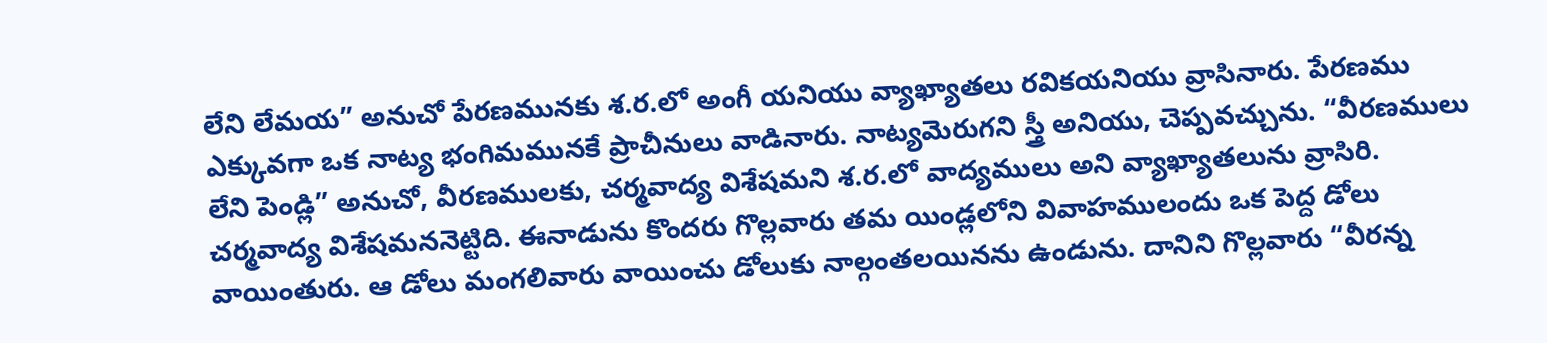లేని లేమయ” అనుచో పేరణమునకు శ.ర.లో అంగీ యనియు వ్యాఖ్యాతలు రవికయనియు వ్రాసినారు. పేరణము ఎక్కువగా ఒక నాట్య భంగిమమునకే ప్రాచీనులు వాడినారు. నాట్యమెరుగని స్త్రీ అనియు, చెప్పవచ్చును. “వీరణములు లేని పెండ్లి” అనుచో, వీరణములకు, చర్మవాద్య విశేషమని శ.ర.లో వాద్యములు అని వ్యాఖ్యాతలును వ్రాసిరి. చర్మవాద్య విశేషమననెట్టిది. ఈనాడును కొందరు గొల్లవారు తమ యిండ్లలోని వివాహములందు ఒక పెద్ద డోలు వాయింతురు. ఆ డోలు మంగలివారు వాయించు డోలుకు నాల్గంతలయినను ఉండును. దానిని గొల్లవారు “వీరన్న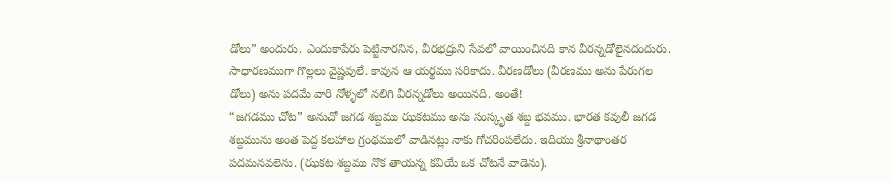డోలు” అందురు. ఎందుకాపేరు పెట్టినారనిన, వీరభద్రుని సేవలో వాయించినది కాన వీరన్నడోలైనదందురు. సాధారణముగా గొల్లలు వైష్ణవులే. కావున ఆ యర్థము సరికాదు. వీరణడోలు (వీరణము అను పేరుగల డోలు) అను పదమే వారి నోళ్ళలో నలిగి వీరన్నడోలు అయినది. అంతే!
“జగడము చోట” అనుచో జగడ శబ్దము ఝకటము అను సంస్కృత శబ్ద భవము. భారత కవులీ జగడ శబ్దమును అంత పెద్ద కలహాల గ్రంథములో వాడినట్లు నాకు గోచరింపలేదు. ఇదియు శ్రీనాథాంతర పదమనవలెను. (ఝకట శబ్దము నొక తాయన్న కవియే ఒక చోటనే వాడెను).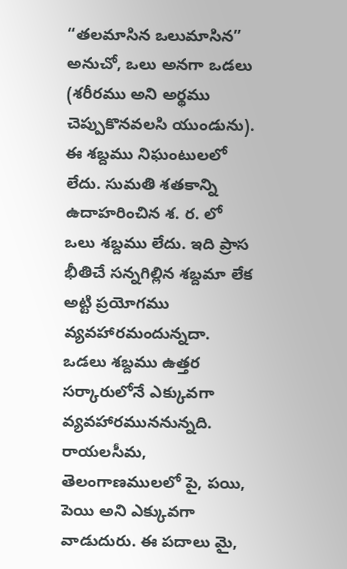“తలమాసిన ఒలుమాసిన” అనుచో, ఒలు అనగా ఒడలు (శరీరము అని అర్థము చెప్పుకొనవలసి యుండును). ఈ శబ్దము నిఘంటులలో లేదు. సుమతి శతకాన్ని ఉదాహరించిన శ. ర. లో ఒలు శబ్దము లేదు. ఇది ప్రాస భీతిచే సన్నగిల్లిన శబ్దమా లేక అట్టి ప్రయోగము వ్యవహారమందున్నదా. ఒడలు శబ్దము ఉత్తర సర్కారులోనే ఎక్కువగా వ్యవహారముననున్నది. రాయలసీమ, తెలంగాణములలో పై, పయి, పెయి అని ఎక్కువగా వాడుదురు. ఈ పదాలు మై,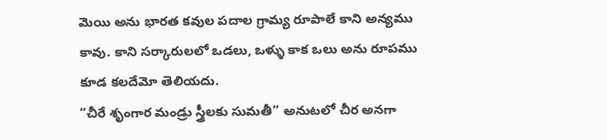మెయి అను భారత కవుల పదాల గ్రామ్య రూపాలే కాని అన్యము కావు. కాని సర్కారులలో ఒడలు, ఒళ్ళు కాక ఒలు అను రూపము కూడ కలదేమో తెలియదు.
“చీరే శృంగార మండ్రు స్త్రీలకు సుమతీ” అనుటలో చీర అనగా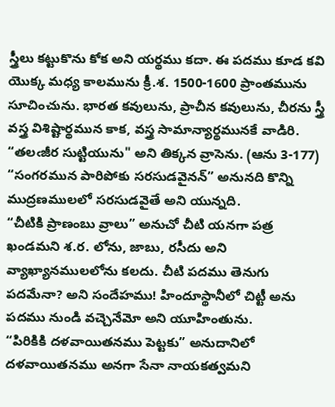స్త్రీలు కట్టుకొను కోక అని యర్థము కదా. ఈ పదము కూడ కవి యొక్క మధ్య కాలమును క్రీ.శ. 1500-1600 ప్రాంతమును సూచించును. భారత కవులును, ప్రాచీన కవులును, చీరను స్త్రీ వస్త్ర విశిష్టార్థమున కాక, వస్త్ర సామాన్యార్థమునకే వాడిరి. “తలఁజీర సుట్టియును" అని తిక్కన వ్రాసెను. (ఆను 3-177)
“సంగరమున పారిపోకు సరసుడవైనన్” అనునది కొన్ని ముద్రణములలో సరసుడవైతే అని యున్నది.
“చీటికి ప్రాణంబు వ్రాలు” అనుచో చీటి యనగా పత్ర ఖండమని శ.ర. లోను, జాబు, రసీదు అని వ్యాఖ్యానములలోను కలదు. చీటి పదము తెనుగు పదమేనా? అని సందేహము! హిందూస్థానీలో చిట్టీ అను పదము నుండి వచ్చెనేమో అని యూహింతును.
“పిరికికి దళవాయితనము పెట్టకు” అనుదానిలో దళవాయితనము అనగా సేనా నాయకత్వమని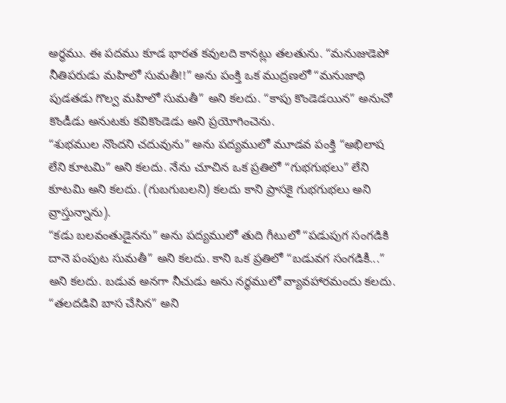అర్థము. ఈ పదము కూడ భారత కవులది కానట్లు తలతును. “మనుజుడెపో నీతిపరుడు మహిలో సుమతీ!!” అను పంక్తి ఒక ముద్రణలో “మనుజాధి పుడతడు గొల్వ మహిలో సుమతీ” అని కలదు. “కాపు కొండెడయిన” అనుచో కొండీడు అనుటకు కవికొండెడు అని ప్రయోగించెను.
“శుభముల నొందని చదువును” అను పద్యములో మూడవ పంక్తి “అభిలాష లేని కూటమి” అని కలదు. నేను చూచిన ఒక ప్రతిలో “గుభగుభలు” లేని కూటమి అని కలదు. (గుబగుబలని) కలదు కాని ప్రాసకై గుభగుభలు అని వ్రాస్తున్నాను).
“కడు బలవంతుడైనను” అను పద్యములో తుది గీటులో “పడుపుగ సంగడికి దానె పంపుట సుమతీ” అని కలదు. కాని ఒక ప్రతిలో “బడువగ సంగడికీ...” అని కలదు. బడువ అనగా నీచుడు అను నర్ధములో వ్యావహారమందు కలదు.
“తలదడివి బాస చేసిన” అని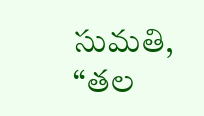సుమతి, “తల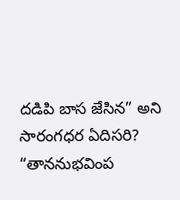దడిపి బాస జేసిన” అని సారంగధర ఏదిసరి?
“తాననుభవింప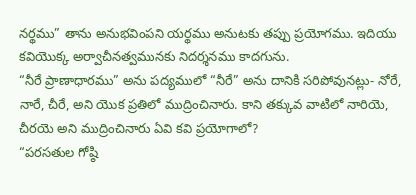నర్థము” తాను అనుభవింపని యర్థము అనుటకు తప్పు ప్రయోగము. ఇదియు కవియొక్క అర్వాచీనత్వమునకు నిదర్శనము కాదగును.
“నీరే ప్రాణాధారము” అను పద్యములో “నీరే” అను దానికి సరిపోవునట్లు- నోరే, నారే, చీరే, అని యొక ప్రతిలో ముద్రించినారు. కాని తక్కువ వాటిలో నారియె, చీరయె అని ముద్రించినారు ఏవి కవి ప్రయోగాలో?
“పరసతుల గోష్ఠి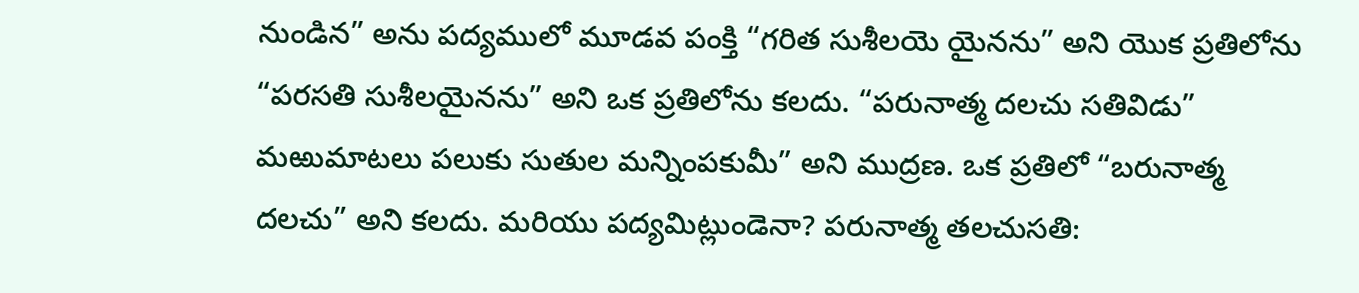నుండిన” అను పద్యములో మూడవ పంక్తి “గరిత సుశీలయె యైనను” అని యొక ప్రతిలోను “పరసతి సుశీలయైనను” అని ఒక ప్రతిలోను కలదు. “పరునాత్మ దలచు సతివిడు” మఱుమాటలు పలుకు సుతుల మన్నింపకుమీ” అని ముద్రణ. ఒక ప్రతిలో “బరునాత్మ దలచు” అని కలదు. మరియు పద్యమిట్లుండెనా? పరునాత్మ తలచుసతి: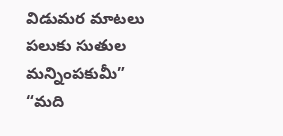విడుమర మాటలు పలుకు సుతుల మన్నింపకుమీ”
“మది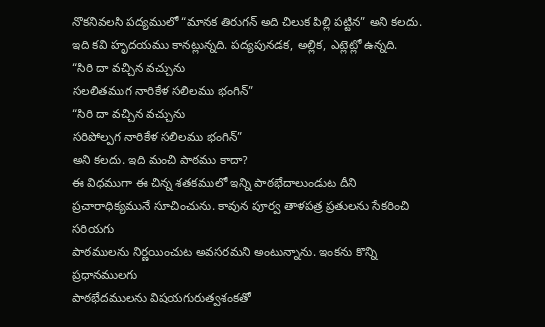నొకనివలసి పద్యములో “మానక తిరుగన్ అది చిలుక పిల్లి పట్టిన” అని కలదు. ఇది కవి హృదయము కానట్లున్నది. పద్యపునడక, అల్లిక, ఎట్లెట్లో ఉన్నది.
“సిరి దా వచ్చిన వచ్చును
సలలితముగ నారికేళ సలిలము భంగిన్”
“సిరి దా వచ్చిన వచ్చును
సరిపోల్పగ నారికేళ సలిలము భంగిన్”
అని కలదు. ఇది మంచి పాఠము కాదా?
ఈ విధముగా ఈ చిన్న శతకములో ఇన్ని పాఠభేదాలుండుట దీని
ప్రచారాధిక్యమునే సూచించును. కావున పూర్వ తాళపత్ర ప్రతులను సేకరించి సరియగు
పాఠములను నిర్ణయించుట అవసరమని అంటున్నాను. ఇంకను కొన్ని ప్రధానములగు
పాఠభేదములను విషయగురుత్వశంకతో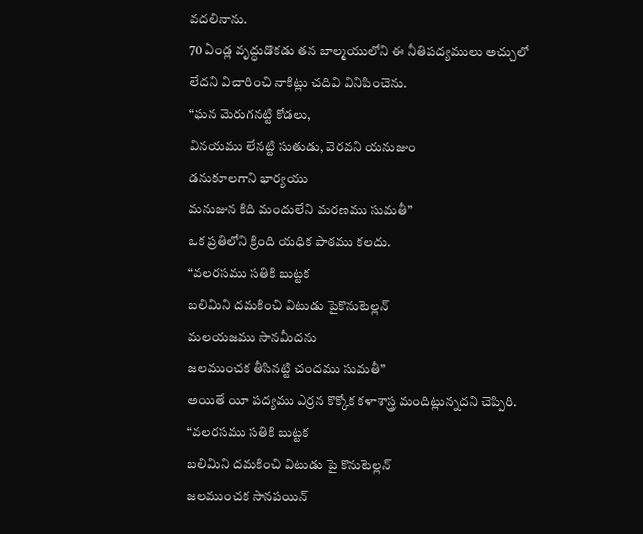వదలినాను.
70 ఏండ్ల వృద్ధుడొకడు తన బాల్మయులోని ఈ నీతిపద్యములు అచ్చులో
లేదని విచారించి నాకిట్లు చదివి వినిపించెను.
“ఘన మెరుగనట్టి కోడలు,
వినయము లేనట్టి సుతుడు, వెరవని యనుజుం
డనుకూలగాని భార్యయు
మనుజున కిది మందులేని మరణము సుమతీ”
ఒక ప్రతిలోని క్రింది యధిక పాఠము కలదు.
“వలరసము సతికి బుట్టక
బలిమిని దమకించి విటుడు పైకొనుటెల్లన్
మలయజము సానమీదను
జలముంచక తీసినట్టి చందము సుమతీ”
అయితే యీ పద్యము ఎర్రన కొక్కోక కళాశాస్త్ర మందిట్లున్నదని చెప్పిరి.
“వలరసము సతికి బుట్టక
బలిమిని దమకించి విటుడు పై కొనుటెల్లన్
జలముంచక సానపయిన్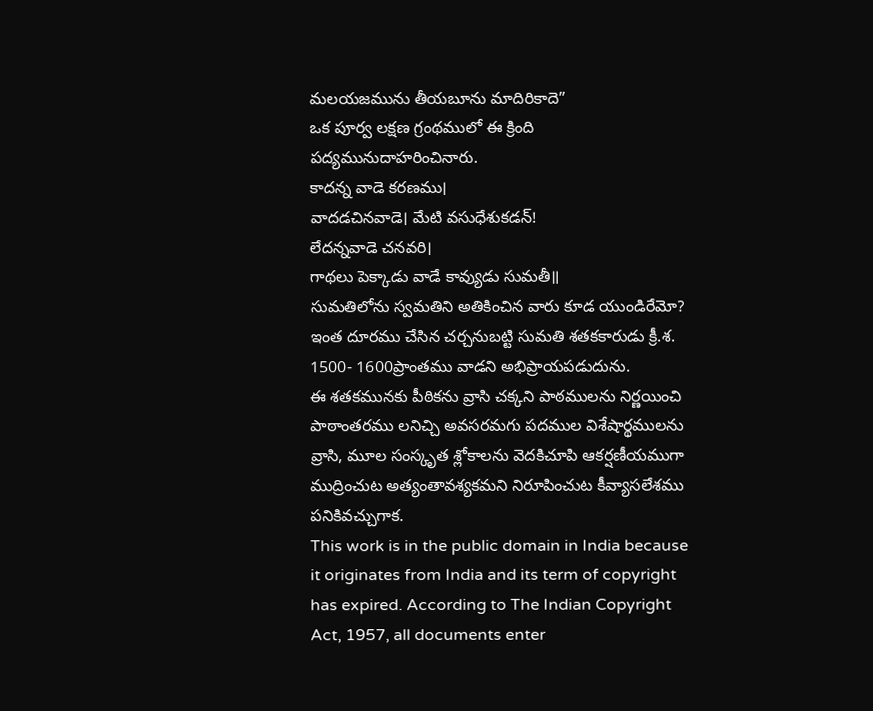మలయజమును తీయబూను మాదిరికాదె”
ఒక పూర్వ లక్షణ గ్రంథములో ఈ క్రింది పద్యమునుదాహరించినారు.
కాదన్న వాడె కరణము।
వాదడచినవాడె। మేటి వసుధేశుకడన్!
లేదన్నవాడె చనవరి।
గాథలు పెక్కాడు వాడే కావ్యుడు సుమతీ॥
సుమతిలోను స్వమతిని అతికించిన వారు కూడ యుండిరేమో?
ఇంత దూరము చేసిన చర్చనుబట్టి సుమతి శతకకారుడు క్రీ.శ. 1500- 1600ప్రాంతము వాడని అభిప్రాయపడుదును.
ఈ శతకమునకు పీఠికను వ్రాసి చక్కని పాఠములను నిర్ణయించి పాఠాంతరము లనిచ్చి అవసరమగు పదముల విశేషార్థములను వ్రాసి, మూల సంస్కృత శ్లోకాలను వెదకిచూపి ఆకర్షణీయముగా ముద్రించుట అత్యంతావశ్యకమని నిరూపించుట కీవ్యాసలేశము పనికివచ్చుగాక.
This work is in the public domain in India because it originates from India and its term of copyright has expired. According to The Indian Copyright Act, 1957, all documents enter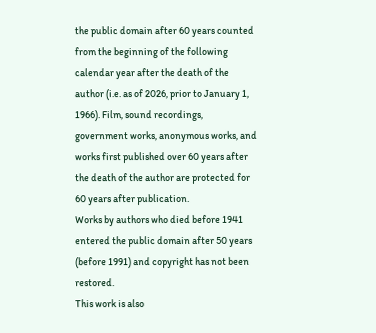the public domain after 60 years counted from the beginning of the following calendar year after the death of the author (i.e. as of 2026, prior to January 1, 1966). Film, sound recordings, government works, anonymous works, and works first published over 60 years after the death of the author are protected for 60 years after publication.
Works by authors who died before 1941 entered the public domain after 50 years (before 1991) and copyright has not been restored.
This work is also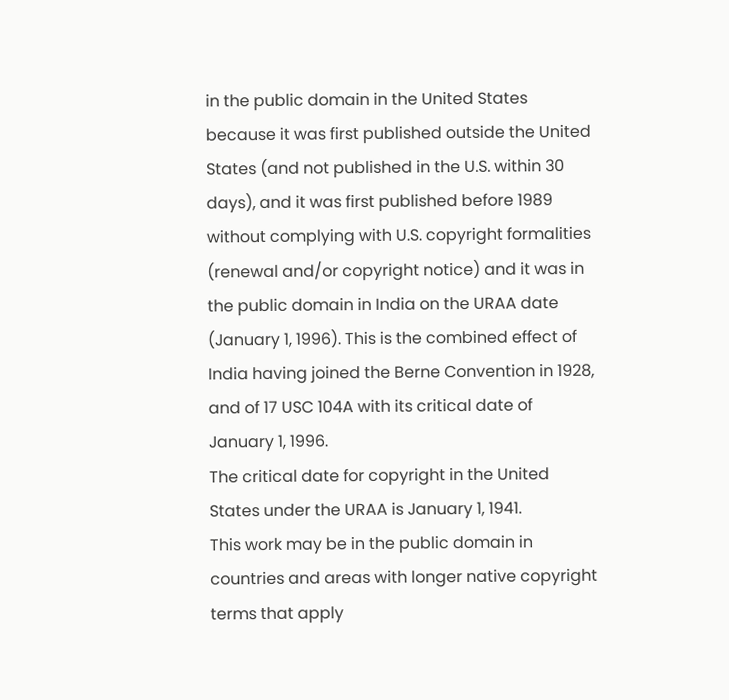in the public domain in the United States because it was first published outside the United States (and not published in the U.S. within 30 days), and it was first published before 1989 without complying with U.S. copyright formalities (renewal and/or copyright notice) and it was in the public domain in India on the URAA date (January 1, 1996). This is the combined effect of India having joined the Berne Convention in 1928, and of 17 USC 104A with its critical date of January 1, 1996.
The critical date for copyright in the United States under the URAA is January 1, 1941.
This work may be in the public domain in countries and areas with longer native copyright terms that apply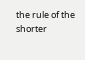the rule of the shorter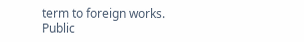term to foreign works.
Public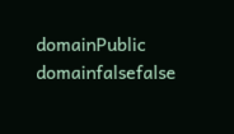domainPublic domainfalsefalse